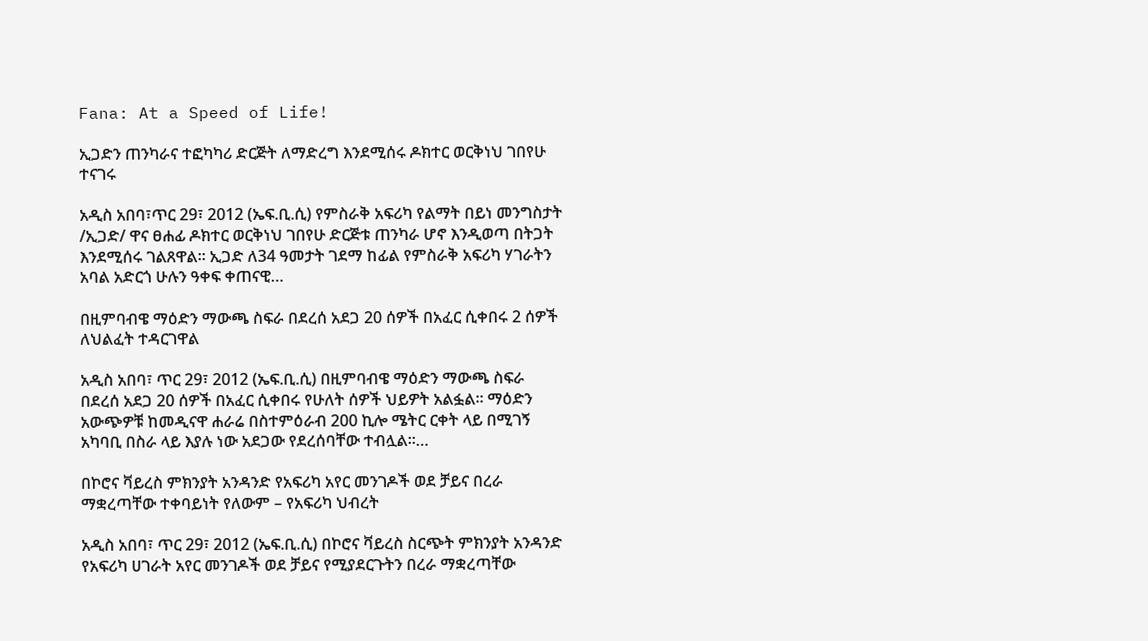Fana: At a Speed of Life!

ኢጋድን ጠንካራና ተፎካካሪ ድርጅት ለማድረግ እንደሚሰሩ ዶክተር ወርቅነህ ገበየሁ ተናገሩ

አዲስ አበባ፣ጥር 29፣ 2012 (ኤፍ.ቢ.ሲ) የምስራቅ አፍሪካ የልማት በይነ መንግስታት /ኢጋድ/ ዋና ፀሐፊ ዶክተር ወርቅነህ ገበየሁ ድርጅቱ ጠንካራ ሆኖ እንዲወጣ በትጋት እንደሚሰሩ ገልጸዋል። ኢጋድ ለ34 ዓመታት ገደማ ከፊል የምስራቅ አፍሪካ ሃገራትን አባል አድርጎ ሁሉን ዓቀፍ ቀጠናዊ…

በዚምባብዌ ማዕድን ማውጫ ስፍራ በደረሰ አደጋ 20 ሰዎች በአፈር ሲቀበሩ 2 ሰዎች ለህልፈት ተዳርገዋል

አዲስ አበባ፣ ጥር 29፣ 2012 (ኤፍ.ቢ.ሲ) በዚምባብዌ ማዕድን ማውጫ ስፍራ በደረሰ አደጋ 20 ሰዎች በአፈር ሲቀበሩ የሁለት ሰዎች ህይዎት አልፏል። ማዕድን አውጭዎቹ ከመዲናዋ ሐራሬ በስተምዕራብ 200 ኪሎ ሜትር ርቀት ላይ በሚገኝ አካባቢ በስራ ላይ እያሉ ነው አደጋው የደረሰባቸው ተብሏል።…

በኮሮና ቫይረስ ምክንያት አንዳንድ የአፍሪካ አየር መንገዶች ወደ ቻይና በረራ ማቋረጣቸው ተቀባይነት የለውም – የአፍሪካ ህብረት

አዲስ አበባ፣ ጥር 29፣ 2012 (ኤፍ.ቢ.ሲ) በኮሮና ቫይረስ ስርጭት ምክንያት አንዳንድ የአፍሪካ ሀገራት አየር መንገዶች ወደ ቻይና የሚያደርጉትን በረራ ማቋረጣቸው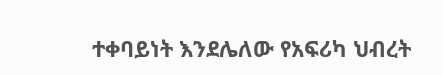ተቀባይነት እንደሌለው የአፍሪካ ህብረት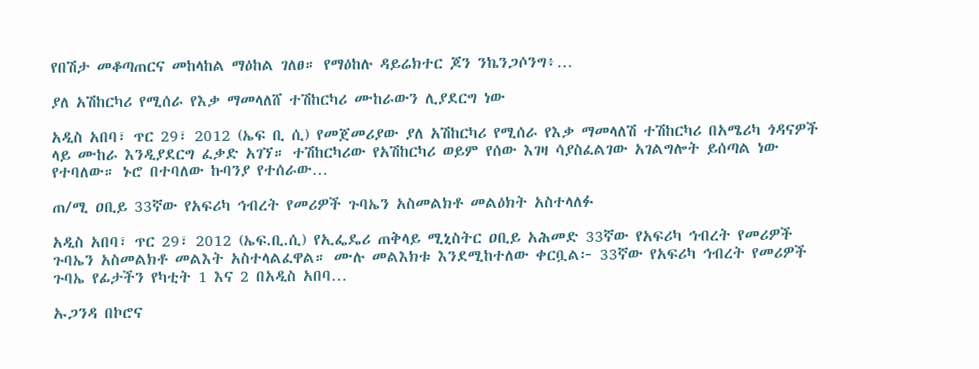የበሽታ መቆጣጠርና መከላከል ማዕከል ገለፀ። የማዕከሉ ዳይሬክተር ጆን ንኬንጋሶንግ፥…

ያለ አሽከርካሪ የሚሰራ የእቃ ማመላለሸ ተሽከርካሪ ሙከራውን ሊያደርግ ነው

አዲስ አበባ፣ ጥር 29፣ 2012 (ኤፍ ቢ ሲ) የመጀመሪያው ያለ አሽከርካሪ የሚሰራ የእቃ ማመላለሽ ተሽከርካሪ በአሜሪካ ጎዳናዎች ላይ ሙከራ እንዲያደርግ ፈቃድ አገኘ። ተሽከርካሪው የአሽከርካሪ ወይም የሰው እገዛ ሳያስፈልገው አገልግሎት ይሰጣል ነው የተባለው። ኑሮ በተባለው ኩባንያ የተሰራው…

ጠ/ሚ ዐቢይ 33ኛው የአፍሪካ ኅብረት የመሪዎች ጉባኤን አስመልክቶ መልዕክት አስተላለፉ

አዲስ አበባ፣ ጥር 29፣ 2012 (ኤፍ.ቢ.ሲ) የኢፌዴሪ ጠቅላይ ሚኒስትር ዐቢይ አሕመድ 33ኛው የአፍሪካ ኅብረት የመሪዎች ጉባኤን አስመልክቶ መልእት አስተላልፈዋል። ሙሉ መልእክቱ እንደሚከተለው ቀርቧል፦ 33ኛው የአፍሪካ ኅብረት የመሪዎች ጉባኤ የፊታችን የካቲት 1 እና 2 በአዲስ አበባ…

ኡጋንዳ በኮሮና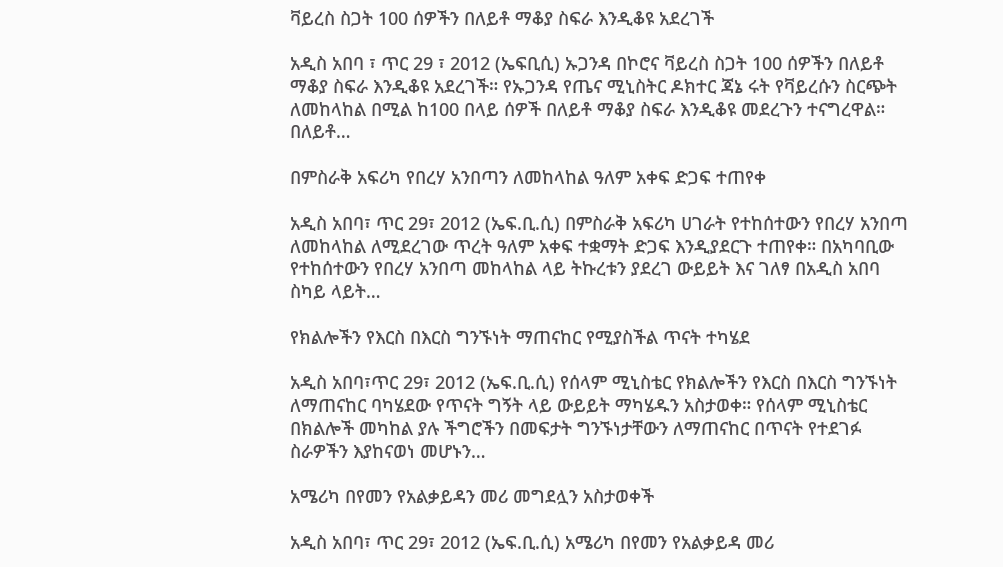ቫይረስ ስጋት 100 ሰዎችን በለይቶ ማቆያ ስፍራ እንዲቆዩ አደረገች

አዲስ አበባ ፣ ጥር 29 ፣ 2012 (ኤፍቢሲ) ኡጋንዳ በኮሮና ቫይረስ ስጋት 100 ሰዎችን በለይቶ ማቆያ ስፍራ እንዲቆዩ አደረገች። የኡጋንዳ የጤና ሚኒስትር ዶክተር ጃኔ ሩት የቫይረሱን ስርጭት ለመከላከል በሚል ከ100 በላይ ሰዎች በለይቶ ማቆያ ስፍራ እንዲቆዩ መደረጉን ተናግረዋል። በለይቶ…

በምስራቅ አፍሪካ የበረሃ አንበጣን ለመከላከል ዓለም አቀፍ ድጋፍ ተጠየቀ

አዲስ አበባ፣ ጥር 29፣ 2012 (ኤፍ.ቢ.ሲ) በምስራቅ አፍሪካ ሀገራት የተከሰተውን የበረሃ አንበጣ ለመከላከል ለሚደረገው ጥረት ዓለም አቀፍ ተቋማት ድጋፍ እንዲያደርጉ ተጠየቀ። በአካባቢው የተከሰተውን የበረሃ አንበጣ መከላከል ላይ ትኩረቱን ያደረገ ውይይት እና ገለፃ በአዲስ አበባ ስካይ ላይት…

የክልሎችን የእርስ በእርስ ግንኙነት ማጠናከር የሚያስችል ጥናት ተካሄደ

አዲስ አበባ፣ጥር 29፣ 2012 (ኤፍ.ቢ.ሲ) የሰላም ሚኒስቴር የክልሎችን የእርስ በእርስ ግንኙነት ለማጠናከር ባካሄደው የጥናት ግኝት ላይ ውይይት ማካሄዱን አስታወቀ። የሰላም ሚኒስቴር በክልሎች መካከል ያሉ ችግሮችን በመፍታት ግንኙነታቸውን ለማጠናከር በጥናት የተደገፉ ስራዎችን እያከናወነ መሆኑን…

አሜሪካ በየመን የአልቃይዳን መሪ መግደሏን አስታወቀች

አዲስ አበባ፣ ጥር 29፣ 2012 (ኤፍ.ቢ.ሲ) አሜሪካ በየመን የአልቃይዳ መሪ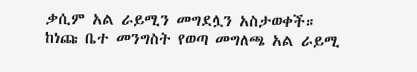ቃሲም አል ራይሚን መግደሏን አስታወቀች። ከነጩ ቤተ መንግስት የወጣ መግለጫ አል ራይሚ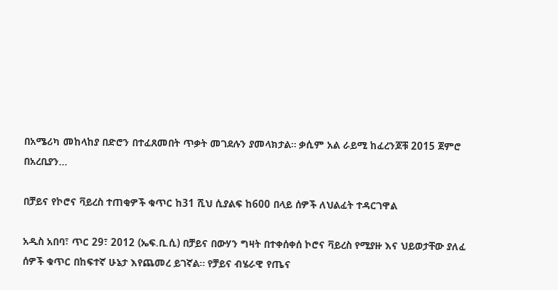በአሜሪካ መከላከያ በድሮን በተፈጸመበት ጥቃት መገደሉን ያመላክታል። ቃሲም አል ራይሚ ከፈረንጆቹ 2015 ጀምሮ በአረቢያን…

በቻይና የኮሮና ቫይረስ ተጠቂዎች ቁጥር ከ31 ሺህ ሲያልፍ ከ600 በላይ ሰዎች ለህልፈት ተዳርገዋል

አዲስ አበባ፣ ጥር 29፣ 2012 (ኤፍ.ቢ.ሲ) በቻይና በውሃን ግዛት በተቀሰቀሰ ኮሮና ቫይረስ የሚያዙ እና ህይወታቸው ያለፈ ሰዎች ቁጥር በከፍተኛ ሁኔታ እየጨመረ ይገኛል። የቻይና ብሄራዊ የጤና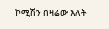ኮሚሽን በዛሬው እለት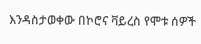እንዳስታወቀው በኮሮና ቫይረስ የሞቱ ሰዎች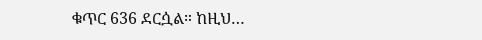ቁጥር 636 ደርሷል። ከዚህ…